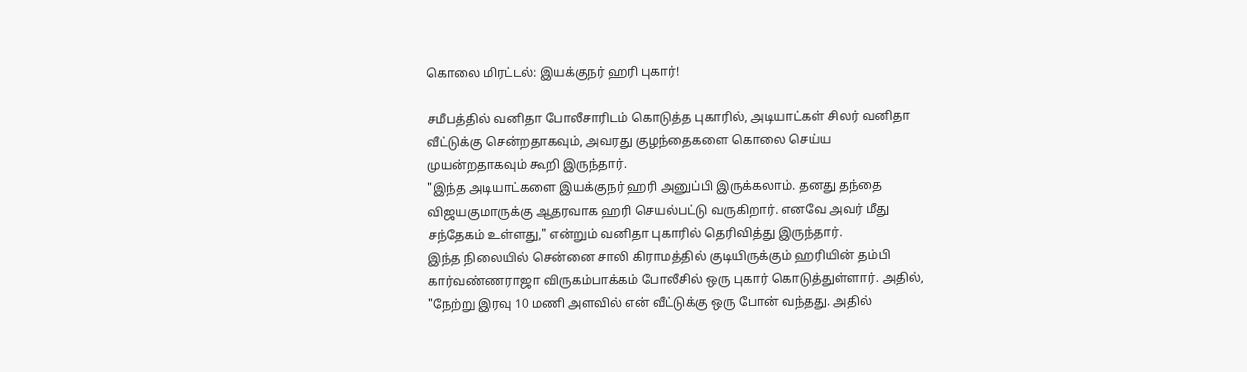கொலை மிரட்டல்: இயக்குநர் ஹரி புகார்!

சமீபத்தில் வனிதா போலீசாரிடம் கொடுத்த புகாரில், அடியாட்கள் சிலர் வனிதா வீட்டுக்கு சென்றதாகவும், அவரது குழந்தைகளை கொலை செய்ய முயன்றதாகவும் கூறி இருந்தார்.
"இந்த அடியாட்களை இயக்குநர் ஹரி அனுப்பி இருக்கலாம். தனது தந்தை விஜயகுமாருக்கு ஆதரவாக ஹரி செயல்பட்டு வருகிறார். எனவே அவர் மீது சந்தேகம் உள்ளது," என்றும் வனிதா புகாரில் தெரிவித்து இருந்தார்.
இந்த நிலையில் சென்னை சாலி கிராமத்தில் குடியிருக்கும் ஹரியின் தம்பி கார்வண்ணராஜா விருகம்பாக்கம் போலீசில் ஒரு புகார் கொடுத்துள்ளார். அதில், "நேற்று இரவு 10 மணி அளவில் என் வீட்டுக்கு ஒரு போன் வந்தது. அதில்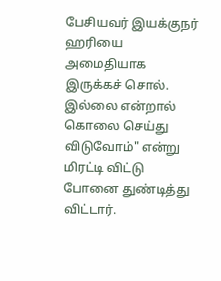பேசியவர் இயக்குநர் ஹரியை அமைதியாக இருக்கச் சொல். இல்லை என்றால் கொலை செய்து விடுவோம்" என்று மிரட்டி விட்டு போனை துண்டித்து விட்டார்.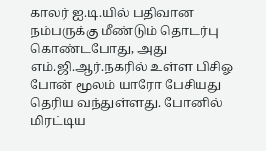காலர் ஐ.டி.யில் பதிவான நம்பருக்கு மீண்டும் தொடர்பு கொண்டபோது, அது எம்.ஜி.ஆர்.நகரில் உள்ள பிசிஓ போன் மூலம் யாரோ பேசியது தெரிய வந்துள்ளது. போனில் மிரட்டிய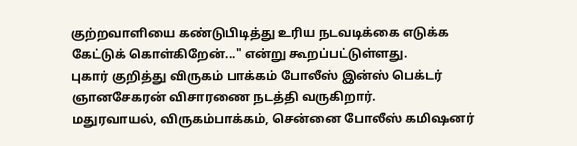குற்றவாளியை கண்டுபிடித்து உரிய நடவடிக்கை எடுக்க கேட்டுக் கொள்கிறேன்..." என்று கூறப்பட்டுள்ளது.
புகார் குறித்து விருகம் பாக்கம் போலீஸ் இன்ஸ் பெக்டர் ஞானசேகரன் விசாரணை நடத்தி வருகிறார்.
மதுரவாயல், விருகம்பாக்கம், சென்னை போலீஸ் கமிஷனர்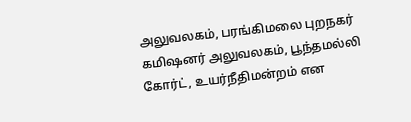அலுவலகம், பரங்கிமலை புறநகர் கமிஷனர் அலுவலகம், பூந்தமல்லி கோர்ட், உயர்நீதிமன்றம் என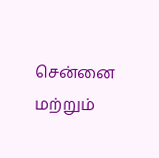சென்னை மற்றும்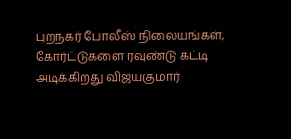புறநகர் போலீஸ் நிலையங்கள், கோர்ட்டுகளை ரவுண்டு கட்டி அடிக்கிறது விஜயகுமார்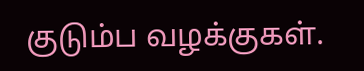குடும்ப வழக்குகள்.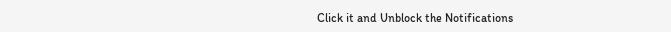Click it and Unblock the Notifications